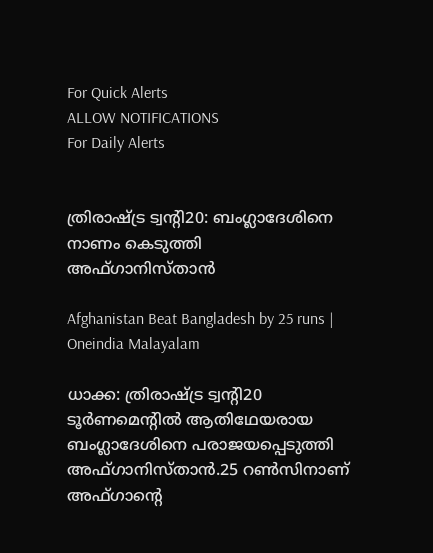For Quick Alerts
ALLOW NOTIFICATIONS
For Daily Alerts


ത്രിരാഷ്ട്ര ട്വന്റി20: ബംഗ്ലാദേശിനെ നാണം കെടുത്തി അഫ്ഗാനിസ്താന്‍

Afghanistan Beat Bangladesh by 25 runs | Oneindia Malayalam

ധാക്ക: ത്രിരാഷ്ട്ര ട്വന്റി20 ടൂര്‍ണമെന്റില്‍ ആതിഥേയരായ ബംഗ്ലാദേശിനെ പരാജയപ്പെടുത്തി അഫ്ഗാനിസ്താന്‍.25 റണ്‍സിനാണ് അഫ്ഗാന്റെ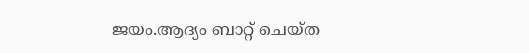ജയം.ആദ്യം ബാറ്റ് ചെയ്ത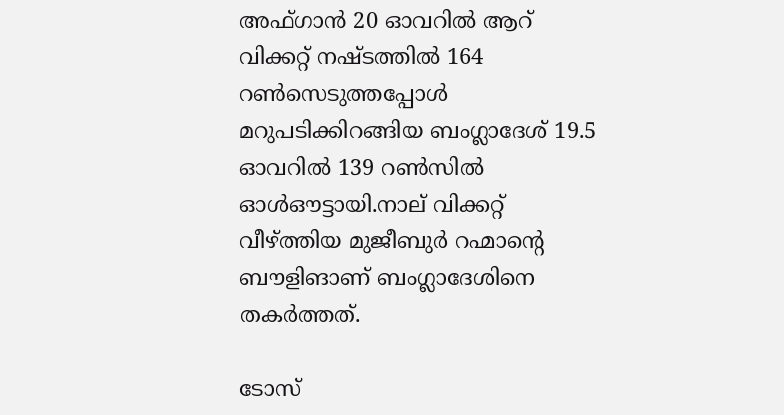അഫ്ഗാന്‍ 20 ഓവറില്‍ ആറ് വിക്കറ്റ് നഷ്ടത്തില്‍ 164 റണ്‍സെടുത്തപ്പോള്‍ മറുപടിക്കിറങ്ങിയ ബംഗ്ലാദേശ് 19.5 ഓവറില്‍ 139 റണ്‍സില്‍ ഓള്‍ഔട്ടായി.നാല് വിക്കറ്റ് വീഴ്ത്തിയ മുജീബുര്‍ റഹ്മാന്റെ ബൗളിങാണ് ബംഗ്ലാദേശിനെ തകര്‍ത്തത്.

ടോസ്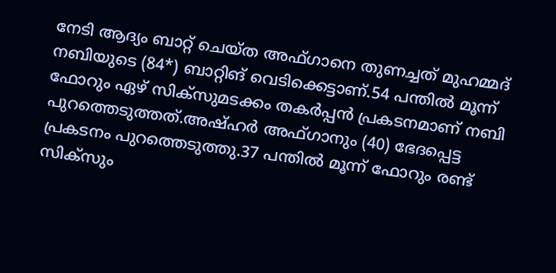നേടി ആദ്യം ബാറ്റ് ചെയ്ത അഫ്ഗാനെ തുണച്ചത് മുഹമ്മദ് നബിയുടെ (84*) ബാറ്റിങ് വെടിക്കെട്ടാണ്.54 പന്തില്‍ മൂന്ന് ഫോറും ഏഴ് സിക്‌സുമടക്കം തകര്‍പ്പന്‍ പ്രകടനമാണ് നബി പുറത്തെടുത്തത്.അഷ്ഹര്‍ അഫ്ഗാനും (40) ഭേദപ്പെട്ട പ്രകടനം പുറത്തെടുത്തു.37 പന്തില്‍ മൂന്ന് ഫോറും രണ്ട് സിക്‌സും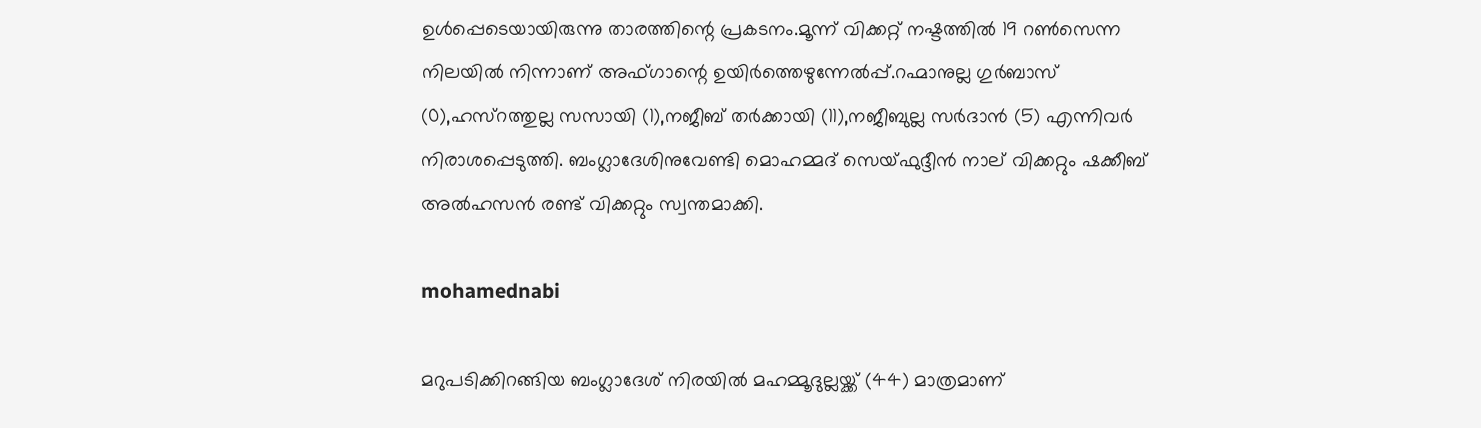ഉള്‍പ്പെടെയായിരുന്നു താരത്തിന്റെ പ്രകടനം.മൂന്ന് വിക്കറ്റ് നഷ്ടത്തില്‍ 19 റണ്‍സെന്ന നിലയില്‍ നിന്നാണ് അഫ്ഗാന്റെ ഉയിര്‍ത്തെഴുന്നേല്‍പ്പ്.റഹ്മാനുല്ല ഗുര്‍ബാസ് (0),ഹസ്‌റത്തുല്ല സസായി (1),നജീബ് തര്‍ക്കായി (11),നജീബുല്ല സര്‍ദാന്‍ (5) എന്നിവര്‍ നിരാശപ്പെടുത്തി. ബംഗ്ലാദേശിനുവേണ്ടി മൊഹമ്മദ് സെയ്ഫുദ്ദീന്‍ നാല് വിക്കറ്റും ഷക്കീബ് അല്‍ഹസന്‍ രണ്ട് വിക്കറ്റും സ്വന്തമാക്കി.

mohamednabi

മറുപടിക്കിറങ്ങിയ ബംഗ്ലാദേശ് നിരയില്‍ മഹമ്മൂദുല്ലയ്ക്ക് (44) മാത്രമാണ്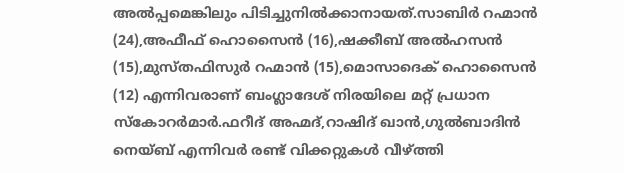അല്‍പ്പമെങ്കിലും പിടിച്ചുനില്‍ക്കാനായത്.സാബിര്‍ റഹ്മാന്‍ (24),അഫീഫ് ഹൊസൈന്‍ (16),ഷക്കീബ് അല്‍ഹസന്‍ (15),മുസ്തഫിസുര്‍ റഹ്മാന്‍ (15),മൊസാദെക് ഹൊസൈന്‍ (12) എന്നിവരാണ് ബംഗ്ലാദേശ് നിരയിലെ മറ്റ് പ്രധാന സ്‌കോറര്‍മാര്‍.ഫറീദ് അഹ്മദ്,റാഷിദ് ഖാന്‍,ഗുല്‍ബാദിന്‍ നെയ്ബ് എന്നിവര്‍ രണ്ട് വിക്കറ്റുകള്‍ വീഴ്ത്തി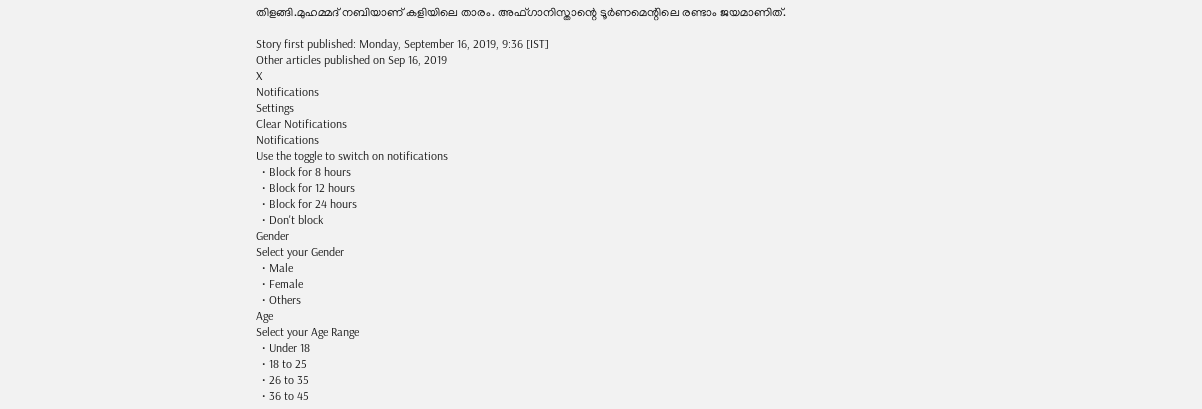തിളങ്ങി.മുഹമ്മദ് നബിയാണ് കളിയിലെ താരം. അഫ്ഗാനിസ്താന്റെ ടൂര്‍ണമെന്റിലെ രണ്ടാം ജയമാണിത്.

Story first published: Monday, September 16, 2019, 9:36 [IST]
Other articles published on Sep 16, 2019
X
Notifications
Settings
Clear Notifications
Notifications
Use the toggle to switch on notifications
  • Block for 8 hours
  • Block for 12 hours
  • Block for 24 hours
  • Don't block
Gender
Select your Gender
  • Male
  • Female
  • Others
Age
Select your Age Range
  • Under 18
  • 18 to 25
  • 26 to 35
  • 36 to 45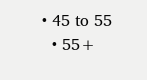• 45 to 55
  • 55+